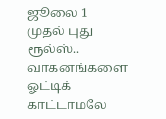ஜூலை 1 முதல் புது ரூல்ஸ்.. வாகனங்களை ஓட்டிக் காட்டாமலே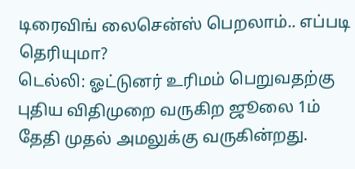டிரைவிங் லைசென்ஸ் பெறலாம்.. எப்படி தெரியுமா?
டெல்லி: ஓட்டுனர் உரிமம் பெறுவதற்கு புதிய விதிமுறை வருகிற ஜூலை 1ம் தேதி முதல் அமலுக்கு வருகின்றது.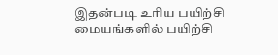இதன்படி உரிய பயிற்சி மையங்களில் பயிற்சி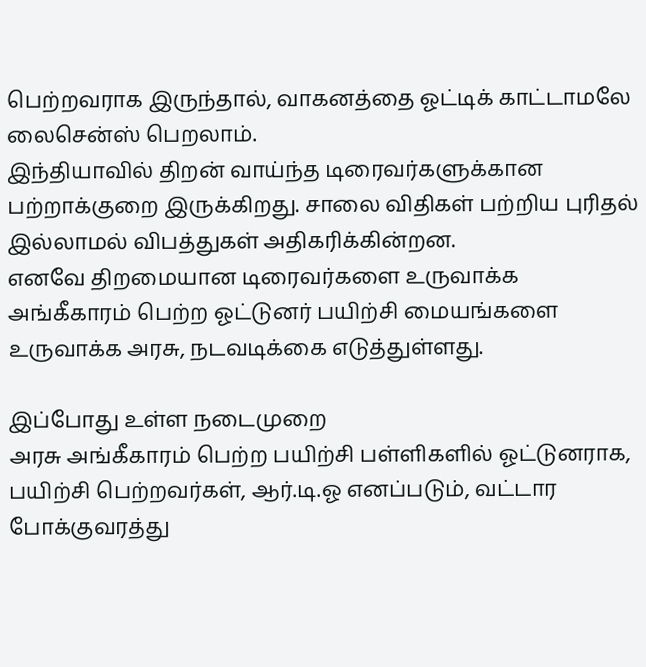பெற்றவராக இருந்தால், வாகனத்தை ஓட்டிக் காட்டாமலே லைசென்ஸ் பெறலாம்.
இந்தியாவில் திறன் வாய்ந்த டிரைவர்களுக்கான பற்றாக்குறை இருக்கிறது. சாலை விதிகள் பற்றிய புரிதல் இல்லாமல் விபத்துகள் அதிகரிக்கின்றன.
எனவே திறமையான டிரைவர்களை உருவாக்க அங்கீகாரம் பெற்ற ஓட்டுனர் பயிற்சி மையங்களை உருவாக்க அரசு, நடவடிக்கை எடுத்துள்ளது.

இப்போது உள்ள நடைமுறை
அரசு அங்கீகாரம் பெற்ற பயிற்சி பள்ளிகளில் ஓட்டுனராக, பயிற்சி பெற்றவர்கள், ஆர்.டி.ஓ எனப்படும், வட்டார போக்குவரத்து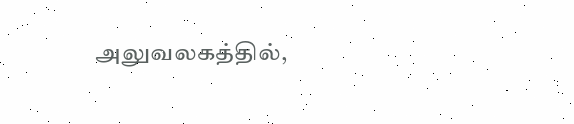அலுவலகத்தில்,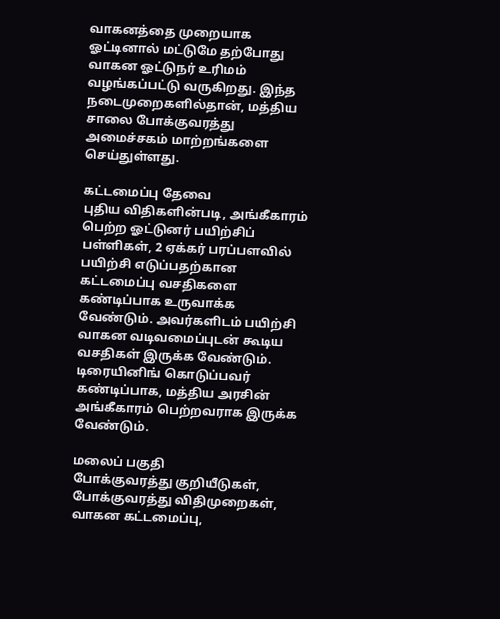வாகனத்தை முறையாக ஓட்டினால் மட்டுமே தற்போது வாகன ஓட்டுநர் உரிமம் வழங்கப்பட்டு வருகிறது. இந்த நடைமுறைகளில்தான், மத்திய சாலை போக்குவரத்து அமைச்சகம் மாற்றங்களை செய்துள்ளது.

கட்டமைப்பு தேவை
புதிய விதிகளின்படி, அங்கீகாரம் பெற்ற ஓட்டுனர் பயிற்சிப் பள்ளிகள், 2 ஏக்கர் பரப்பளவில் பயிற்சி எடுப்பதற்கான கட்டமைப்பு வசதிகளை கண்டிப்பாக உருவாக்க வேண்டும். அவர்களிடம் பயிற்சி வாகன வடிவமைப்புடன் கூடிய வசதிகள் இருக்க வேண்டும். டிரையினிங் கொடுப்பவர் கண்டிப்பாக, மத்திய அரசின் அங்கீகாரம் பெற்றவராக இருக்க வேண்டும்.

மலைப் பகுதி
போக்குவரத்து குறியீடுகள், போக்குவரத்து விதிமுறைகள், வாகன கட்டமைப்பு,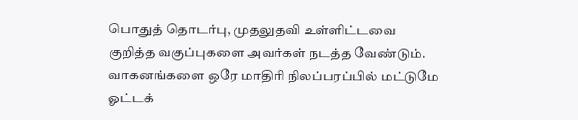பொதுத் தொடர்பு, முதலுதவி உள்ளிட்டவை குறித்த வகுப்புகளை அவர்கள் நடத்த வேண்டும். வாகனங்களை ஒரே மாதிரி நிலப்பரப்பில் மட்டுமே ஓட்டக்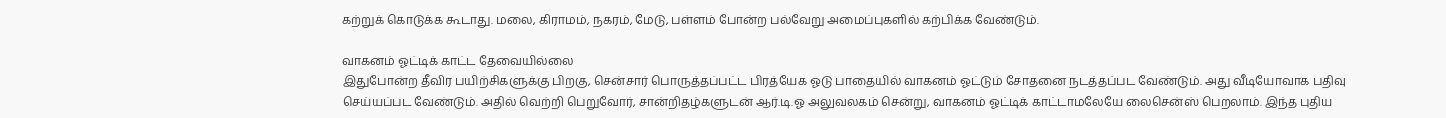கற்றுக் கொடுக்க கூடாது. மலை, கிராமம், நகரம், மேடு, பள்ளம் போன்ற பல்வேறு அமைப்புகளில் கற்பிக்க வேண்டும்.

வாகனம் ஓட்டிக் காட்ட தேவையில்லை
இதுபோன்ற தீவிர பயிற்சிகளுக்கு பிறகு, சென்சார் பொருத்தப்பட்ட பிரத்யேக ஓடு பாதையில் வாகனம் ஓட்டும் சோதனை நடத்தப்பட வேண்டும். அது வீடியோவாக பதிவு செய்யப்பட வேண்டும். அதில் வெற்றி பெறுவோர், சான்றிதழ்களுடன் ஆர்.டி.ஓ அலுவலகம் சென்று, வாகனம் ஓட்டிக் காட்டாமலேயே லைசென்ஸ் பெறலாம். இந்த புதிய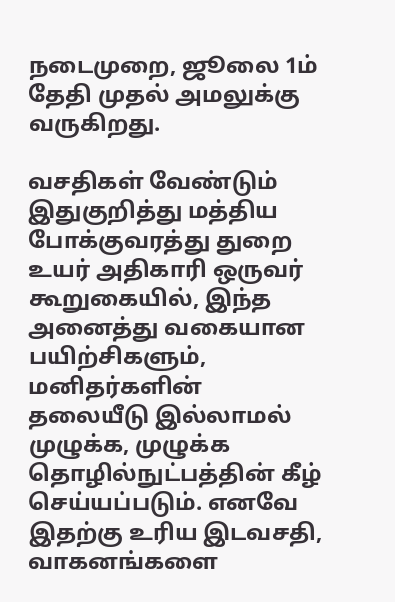நடைமுறை, ஜூலை 1ம் தேதி முதல் அமலுக்கு வருகிறது.

வசதிகள் வேண்டும்
இதுகுறித்து மத்திய போக்குவரத்து துறை உயர் அதிகாரி ஒருவர் கூறுகையில், இந்த அனைத்து வகையான பயிற்சிகளும், மனிதர்களின் தலையீடு இல்லாமல் முழுக்க, முழுக்க தொழில்நுட்பத்தின் கீழ் செய்யப்படும். எனவே இதற்கு உரிய இடவசதி, வாகனங்களை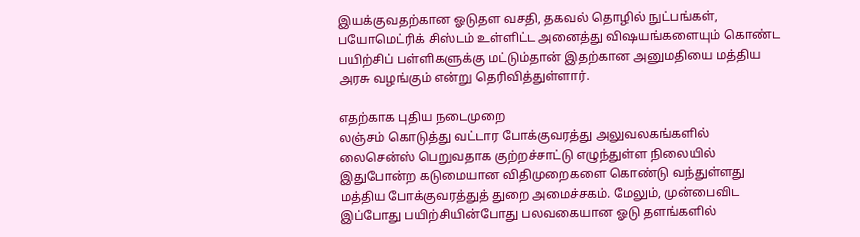இயக்குவதற்கான ஓடுதள வசதி, தகவல் தொழில் நுட்பங்கள், பயோமெட்ரிக் சிஸ்டம் உள்ளிட்ட அனைத்து விஷயங்களையும் கொண்ட பயிற்சிப் பள்ளிகளுக்கு மட்டும்தான் இதற்கான அனுமதியை மத்திய அரசு வழங்கும் என்று தெரிவித்துள்ளார்.

எதற்காக புதிய நடைமுறை
லஞ்சம் கொடுத்து வட்டார போக்குவரத்து அலுவலகங்களில் லைசென்ஸ் பெறுவதாக குற்றச்சாட்டு எழுந்துள்ள நிலையில் இதுபோன்ற கடுமையான விதிமுறைகளை கொண்டு வந்துள்ளது மத்திய போக்குவரத்துத் துறை அமைச்சகம். மேலும், முன்பைவிட இப்போது பயிற்சியின்போது பலவகையான ஓடு தளங்களில்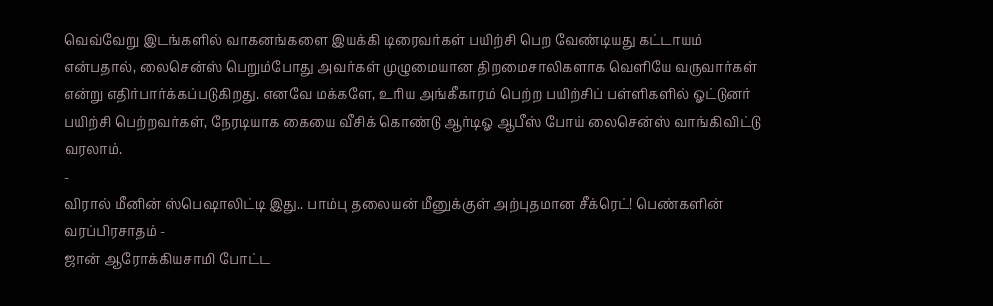வெவ்வேறு இடங்களில் வாகனங்களை இயக்கி டிரைவர்கள் பயிற்சி பெற வேண்டியது கட்டாயம் என்பதால், லைசென்ஸ் பெறும்போது அவர்கள் முழுமையான திறமைசாலிகளாக வெளியே வருவார்கள் என்று எதிர்பார்க்கப்படுகிறது. எனவே மக்களே, உரிய அங்கீகாரம் பெற்ற பயிற்சிப் பள்ளிகளில் ஓட்டுனர் பயிற்சி பெற்றவர்கள், நேரடியாக கையை வீசிக் கொண்டு ஆர்டிஓ ஆபீஸ் போய் லைசென்ஸ் வாங்கிவிட்டு வரலாம்.
-
விரால் மீனின் ஸ்பெஷாலிட்டி இது.. பாம்பு தலையன் மீனுக்குள் அற்புதமான சீக்ரெட்! பெண்களின் வரப்பிரசாதம் -
ஜான் ஆரோக்கியசாமி போட்ட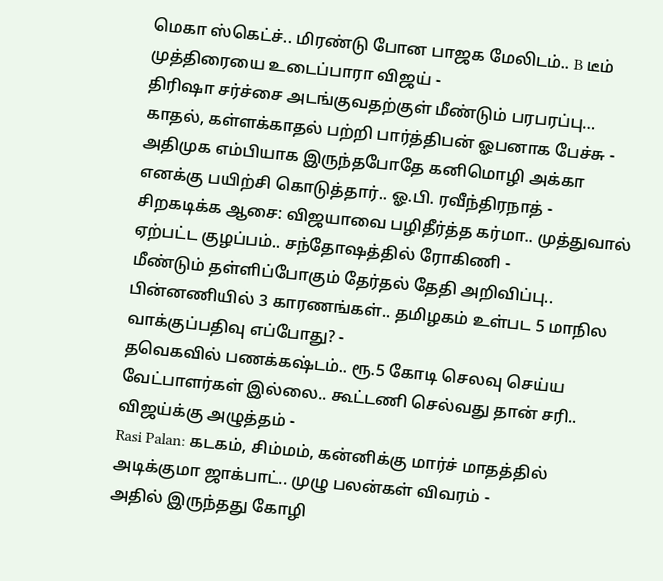மெகா ஸ்கெட்ச்.. மிரண்டு போன பாஜக மேலிடம்.. B டீம் முத்திரையை உடைப்பாரா விஜய் -
திரிஷா சர்ச்சை அடங்குவதற்குள் மீண்டும் பரபரப்பு… காதல், கள்ளக்காதல் பற்றி பார்த்திபன் ஓபனாக பேச்சு -
அதிமுக எம்பியாக இருந்தபோதே கனிமொழி அக்கா எனக்கு பயிற்சி கொடுத்தார்.. ஓ.பி. ரவீந்திரநாத் -
சிறகடிக்க ஆசை: விஜயாவை பழிதீர்த்த கர்மா.. முத்துவால் ஏற்பட்ட குழப்பம்.. சந்தோஷத்தில் ரோகிணி -
மீண்டும் தள்ளிப்போகும் தேர்தல் தேதி அறிவிப்பு.. பின்னணியில் 3 காரணங்கள்.. தமிழகம் உள்பட 5 மாநில வாக்குப்பதிவு எப்போது? -
தவெகவில் பணக்கஷ்டம்.. ரூ.5 கோடி செலவு செய்ய வேட்பாளர்கள் இல்லை.. கூட்டணி செல்வது தான் சரி.. விஜய்க்கு அழுத்தம் -
Rasi Palan: கடகம், சிம்மம், கன்னிக்கு மார்ச் மாதத்தில் அடிக்குமா ஜாக்பாட்.. முழு பலன்கள் விவரம் -
அதில் இருந்தது கோழி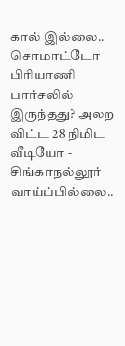கால் இல்லை.. சொமாட்டோ பிரியாணி பார்சலில் இருந்தது? அலற விட்ட 28 நிமிட வீடியோ -
சிங்காநல்லூர் வாய்ப்பில்லை..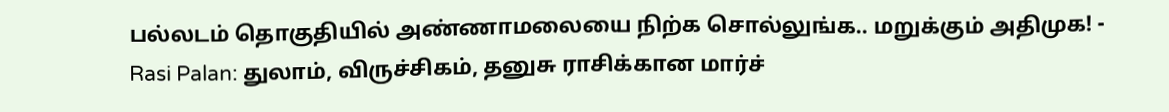பல்லடம் தொகுதியில் அண்ணாமலையை நிற்க சொல்லுங்க.. மறுக்கும் அதிமுக! -
Rasi Palan: துலாம், விருச்சிகம், தனுசு ராசிக்கான மார்ச்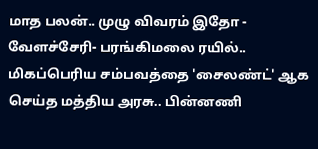மாத பலன்.. முழு விவரம் இதோ -
வேளச்சேரி- பரங்கிமலை ரயில்.. மிகப்பெரிய சம்பவத்தை 'சைலண்ட்' ஆக செய்த மத்திய அரசு.. பின்னணி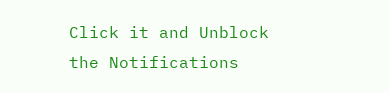Click it and Unblock the Notifications